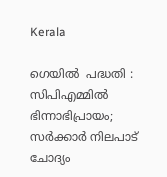Kerala

ഗെയില്‍  പദ്ധതി : സിപിഎമ്മില്‍ ഭിന്നാഭിപ്രായം; സര്‍ക്കാര്‍ നിലപാട് ചോദ്യം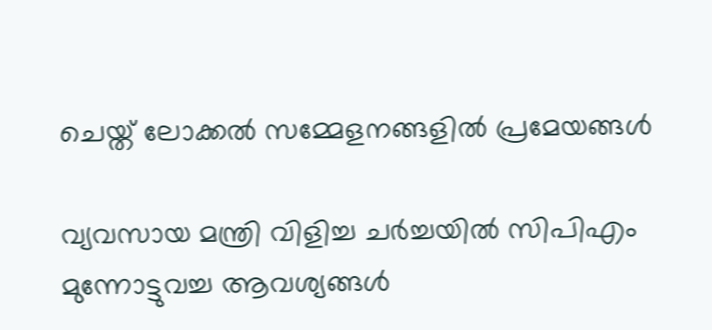ചെയ്ത് ലോക്കല്‍ സമ്മേളനങ്ങളില്‍ പ്രമേയങ്ങള്‍

വ്യവസായ മന്ത്രി വിളിച്ച ചര്‍ച്ചയില്‍ സിപിഎം മുന്നോട്ടുവച്ച ആവശ്യങ്ങള്‍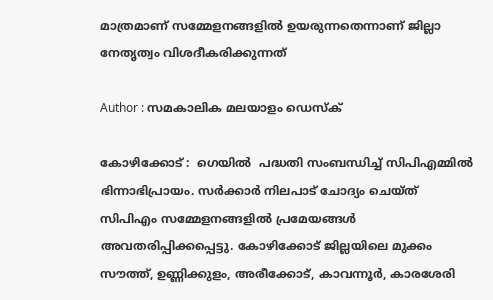മാത്രമാണ് സമ്മേളനങ്ങളില്‍ ഉയരുന്നതെന്നാണ് ജില്ലാ നേതൃത്വം വിശദീകരിക്കുന്നത്

Author : സമകാലിക മലയാളം ഡെസ്ക്

കോഴിക്കോട് :  ഗെയില്‍  പദ്ധതി സംബന്ധിച്ച് സിപിഎമ്മില്‍ ഭിന്നാഭിപ്രായം. സര്‍ക്കാര്‍ നിലപാട് ചോദ്യം ചെയ്ത് സിപിഎം സമ്മേളനങ്ങളില്‍ പ്രമേയങ്ങള്‍ അവതരിപ്പിക്കപ്പെട്ടു. കോഴിക്കോട് ജില്ലയിലെ മുക്കം സൗത്ത്, ഉണ്ണിക്കുളം, അരീക്കോട്, കാവന്നൂര്‍, കാരശേരി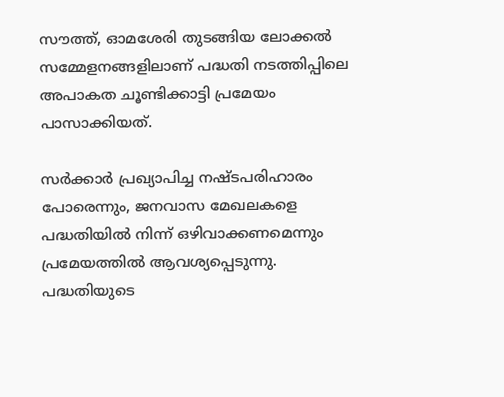സൗത്ത്, ഓമശേരി തുടങ്ങിയ ലോക്കല്‍  സമ്മേളനങ്ങളിലാണ് പദ്ധതി നടത്തിപ്പിലെ അപാകത ചൂണ്ടിക്കാട്ടി പ്രമേയം പാസാക്കിയത്.

സര്‍ക്കാര്‍ പ്രഖ്യാപിച്ച നഷ്ടപരിഹാരം പോരെന്നും, ജനവാസ മേഖലകളെ പദ്ധതിയില്‍ നിന്ന് ഒഴിവാക്കണമെന്നും പ്രമേയത്തില്‍ ആവശ്യപ്പെടുന്നു. പദ്ധതിയുടെ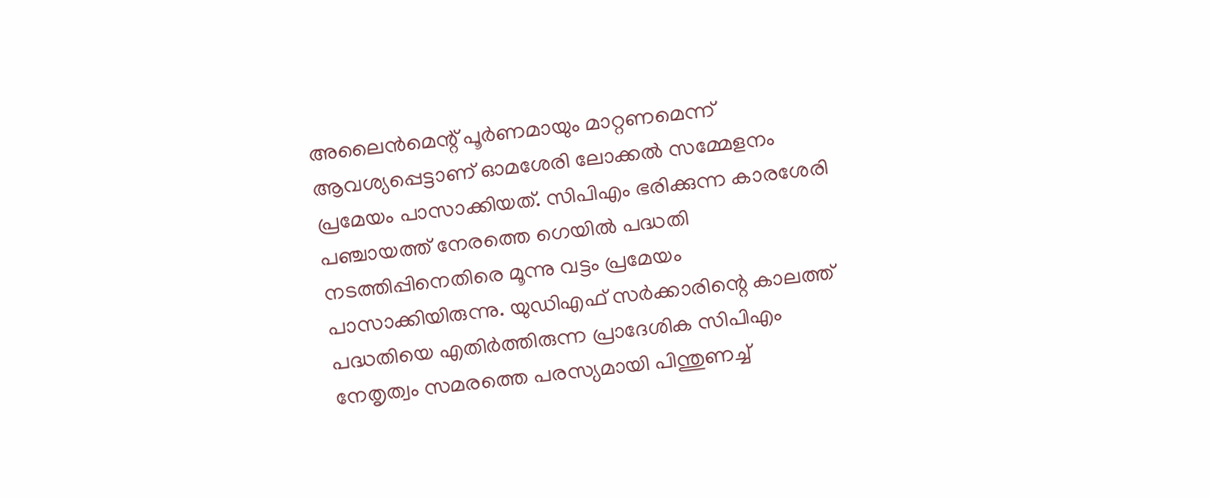അലൈന്‍മെന്റ് പൂര്‍ണമായും മാറ്റണമെന്ന് ആവശ്യപ്പെട്ടാണ് ഓമശേരി ലോക്കല്‍ സമ്മേളനം പ്രമേയം പാസാക്കിയത്. സിപിഎം ഭരിക്കുന്ന കാരശേരി പഞ്ചായത്ത് നേരത്തെ ഗെയില്‍ പദ്ധതി നടത്തിപ്പിനെതിരെ മൂന്നു വട്ടം പ്രമേയം പാസാക്കിയിരുന്നു. യുഡിഎഫ് സര്‍ക്കാരിന്റെ കാലത്ത് പദ്ധതിയെ എതിര്‍ത്തിരുന്ന പ്രാദേശിക സിപിഎം നേതൃത്വം സമരത്തെ പരസ്യമായി പിന്തുണച്ച്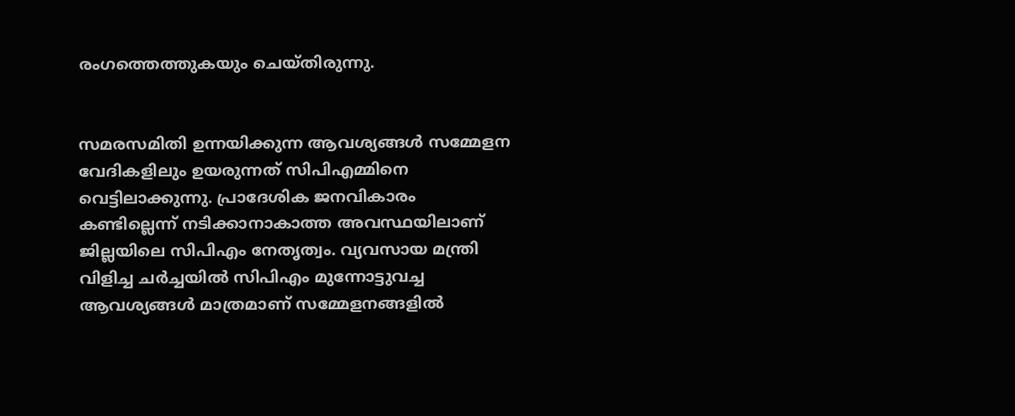രംഗത്തെത്തുകയും ചെയ്തിരുന്നു.


സമരസമിതി ഉന്നയിക്കുന്ന ആവശ്യങ്ങള്‍ സമ്മേളന വേദികളിലും ഉയരുന്നത് സിപിഎമ്മിനെ വെട്ടിലാക്കുന്നു. പ്രാദേശിക ജനവികാരം കണ്ടില്ലെന്ന് നടിക്കാനാകാത്ത അവസ്ഥയിലാണ് ജില്ലയിലെ സിപിഎം നേതൃത്വം. വ്യവസായ മന്ത്രി വിളിച്ച ചര്‍ച്ചയില്‍ സിപിഎം മുന്നോട്ടുവച്ച ആവശ്യങ്ങള്‍ മാത്രമാണ് സമ്മേളനങ്ങളില്‍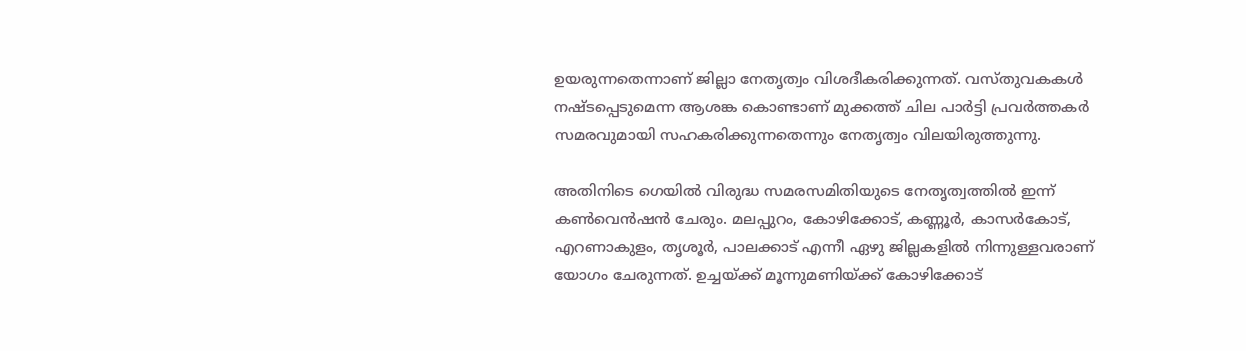ഉയരുന്നതെന്നാണ് ജില്ലാ നേതൃത്വം വിശദീകരിക്കുന്നത്. വസ്തുവകകള്‍ നഷ്ടപ്പെടുമെന്ന ആശങ്ക കൊണ്ടാണ് മുക്കത്ത് ചില പാര്‍ട്ടി പ്രവര്‍ത്തകര്‍ സമരവുമായി സഹകരിക്കുന്നതെന്നും നേതൃത്വം വിലയിരുത്തുന്നു.

അതിനിടെ ഗെയില്‍ വിരുദ്ധ സമരസമിതിയുടെ നേതൃത്വത്തില്‍ ഇന്ന് കണ്‍വെന്‍ഷന്‍ ചേരും. മലപ്പുറം, കോഴിക്കോട്, കണ്ണൂര്‍, കാസര്‍കോട്, എറണാകുളം, തൃശൂര്‍, പാലക്കാട് എന്നീ ഏഴു ജില്ലകളില്‍ നിന്നുള്ളവരാണ് യോഗം ചേരുന്നത്. ഉച്ചയ്ക്ക് മൂന്നുമണിയ്ക്ക് കോഴിക്കോട്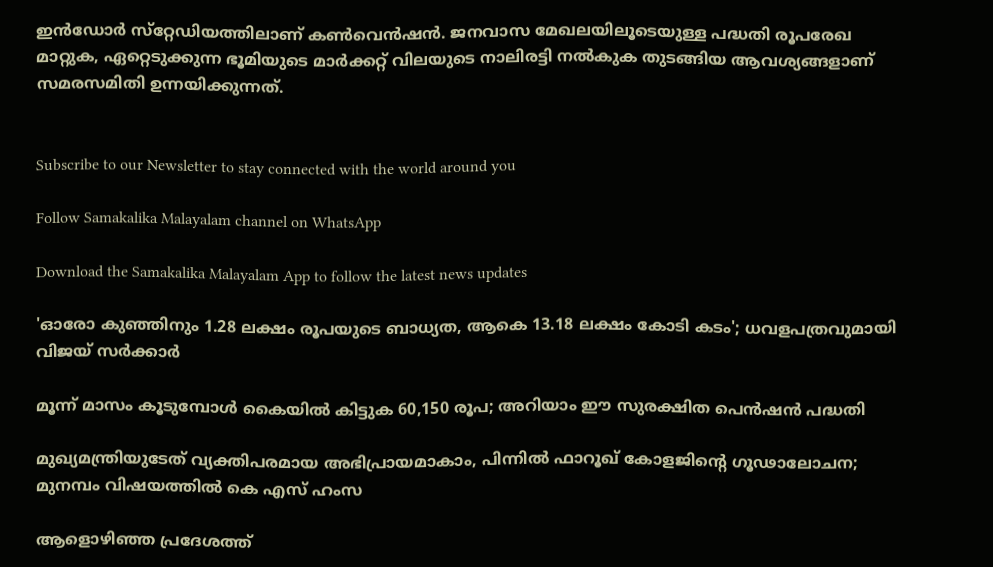ഇന്‍ഡോര്‍ സ്‌റ്റേഡിയത്തിലാണ് കണ്‍വെന്‍ഷന്‍. ജനവാസ മേഖലയിലൂടെയുള്ള പദ്ധതി രൂപരേഖ മാറ്റുക, ഏറ്റെടുക്കുന്ന ഭൂമിയുടെ മാര്‍ക്കറ്റ് വിലയുടെ നാലിരട്ടി നല്‍കുക തുടങ്ങിയ ആവശ്യങ്ങളാണ് സമരസമിതി ഉന്നയിക്കുന്നത്.


Subscribe to our Newsletter to stay connected with the world around you

Follow Samakalika Malayalam channel on WhatsApp

Download the Samakalika Malayalam App to follow the latest news updates

'ഓരോ കുഞ്ഞിനും 1.28 ലക്ഷം രൂപയുടെ ബാധ്യത, ആകെ 13.18 ലക്ഷം കോടി കടം'; ധവളപത്രവുമായി വിജയ്‌ സർക്കാർ

മൂന്ന് മാസം കൂടുമ്പോള്‍ കൈയില്‍ കിട്ടുക 60,150 രൂപ; അറിയാം ഈ സുരക്ഷിത പെന്‍ഷന്‍ പദ്ധതി

മുഖ്യമന്ത്രിയുടേത് വ്യക്തിപരമായ അഭിപ്രായമാകാം, പിന്നിൽ ഫാറൂഖ് കോളജിന്റെ ഗൂഢാലോചന; മുനമ്പം വിഷയത്തിൽ കെ എസ് ഹംസ

ആളൊഴിഞ്ഞ പ്രദേശത്ത്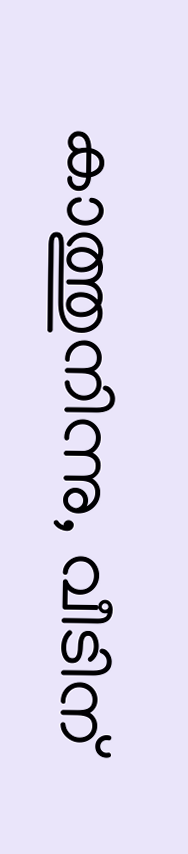കാത്തുനിന്നു, വീടിന്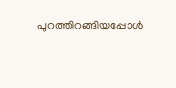പുറത്തിറങ്ങിയപ്പോള്‍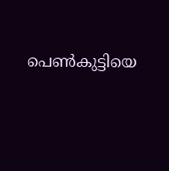പെണ്‍കുട്ടിയെ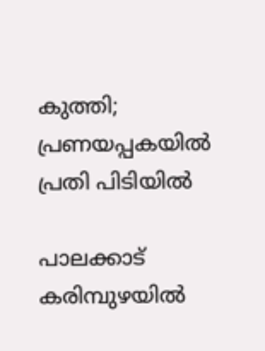കുത്തി; പ്രണയപ്പകയില്‍ പ്രതി പിടിയില്‍

പാലക്കാട് കരിമ്പുഴയിൽ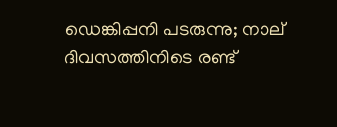ഡെങ്കിപ്പനി പടരുന്നു; നാല് ദിവസത്തിനിടെ രണ്ട്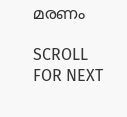മരണം

SCROLL FOR NEXT